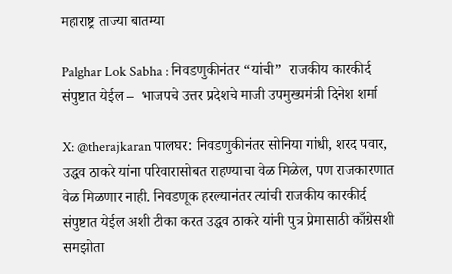महाराष्ट्र ताज्या बातम्या

Palghar Lok Sabha : निवडणुकीनंतर “यांची”  राजकीय कारकीर्द संपुष्टात येईल –  भाजपचे उत्तर प्रदेशचे माजी उपमुख्यमंत्री दिनेश शर्मा

X: @therajkaran पालघर: निवडणुकीनंतर सोनिया गांधी, शरद पवार, उद्धव ठाकरे यांना परिवारासोबत राहण्याचा वेळ मिळेल, पण राजकारणात वेळ मिळणार नाही. निवडणूक हरल्यानंतर त्यांची राजकीय कारकीर्द संपुष्टात येईल अशी टीका करत उद्धव ठाकरे यांनी पुत्र प्रेमासाठी काँग्रेसशी समझोता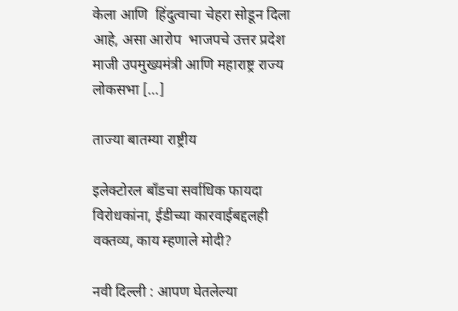केला आणि  हिंदुत्वाचा चेहरा सोडून दिला आहे, असा आरोप  भाजपचे उत्तर प्रदेश माजी उपमुख्यमंत्री आणि महाराष्ट्र राज्य लोकसभा […]

ताज्या बातम्या राष्ट्रीय

इलेक्टोरल बाँडचा सर्वाधिक फायदा विरोधकांना, ईडीच्या कारवाईबद्दलही वक्तव्य, काय म्हणाले मोदी?

नवी दिल्ली : आपण घेतलेल्या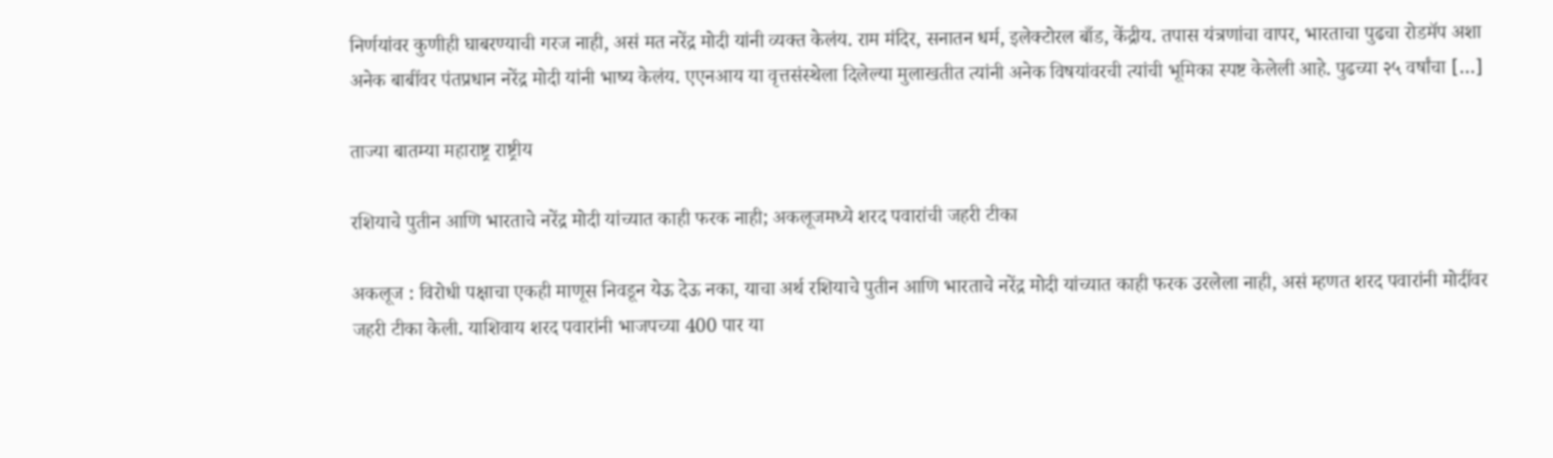निर्णयांवर कुणीही घाबरण्याची गरज नाही, असं मत नरेंद्र मोदी यांनी व्यक्त केलंय. राम मंदिर, सनातन धर्म, इलेक्टोरल बाँड, केंद्रीय. तपास यंत्रणांचा वापर, भारताचा पुढचा रोडमॅप अशा अनेक बाबींवर पंतप्रधान नरेंद्र मोदी यांनी भाष्य केलंय. एएनआय या वृत्तसंस्थेला दिलेल्या मुलाखतीत त्यांनी अनेक विषयांवरची त्यांची भूमिका स्पष्ट केलेली आहे. पुढच्या २५ वर्षांचा […]

ताज्या बातम्या महाराष्ट्र राष्ट्रीय

रशियाचे पुतीन आणि भारताचे नरेंद्र मोदी यांच्यात काही फरक नाही; अकलूजमध्ये शरद पवारांची जहरी टीका

अकलूज : विरोधी पक्षाचा एकही माणूस निवडून येऊ देऊ नका, याचा अर्थ रशियाचे पुतीन आणि भारताचे नरेंद्र मोदी यांच्यात काही फरक उरलेला नाही, असं म्हणत शरद पवारांनी मोदींवर जहरी टीका केली. याशिवाय शरद पवारांनी भाजपच्या 400 पार या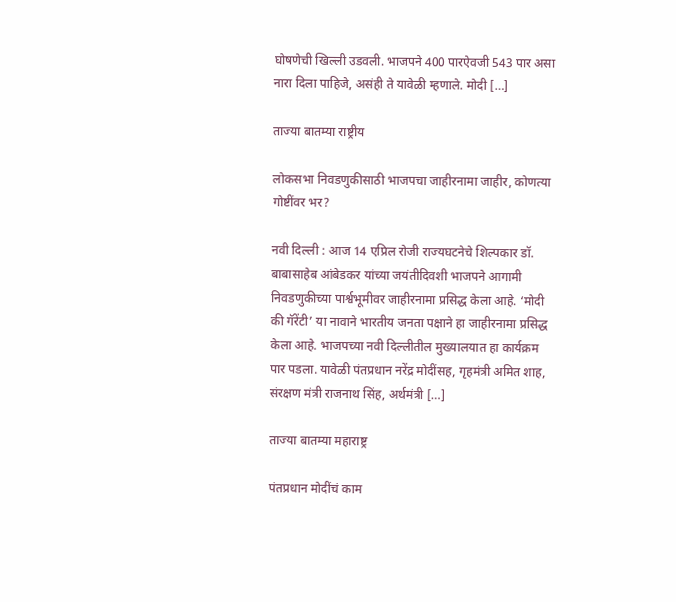घोषणेची खिल्ली उडवली. भाजपने 400 पारऐवजी 543 पार असा नारा दिला पाहिजे, असंही ते यावेळी म्हणाले. मोदी […]

ताज्या बातम्या राष्ट्रीय

लोकसभा निवडणुकीसाठी भाजपचा जाहीरनामा जाहीर, कोणत्या गोष्टींवर भर?

नवी दिल्ली : आज 14 एप्रिल रोजी राज्यघटनेचे शिल्पकार डॉ. बाबासाहेब आंबेडकर यांच्या जयंतीदिवशी भाजपने आगामी निवडणुकीच्या पार्श्वभूमीवर जाहीरनामा प्रसिद्ध केला आहे. ‘मोदी की गॅरेंटी’ या नावाने भारतीय जनता पक्षाने हा जाहीरनामा प्रसिद्ध केला आहे. भाजपच्या नवी दिल्लीतील मुख्यालयात हा कार्यक्रम पार पडला. यावेळी पंतप्रधान नरेंद्र मोदींसह, गृहमंत्री अमित शाह, संरक्षण मंत्री राजनाथ सिंह, अर्थमंत्री […]

ताज्या बातम्या महाराष्ट्र

पंतप्रधान मोदींचं काम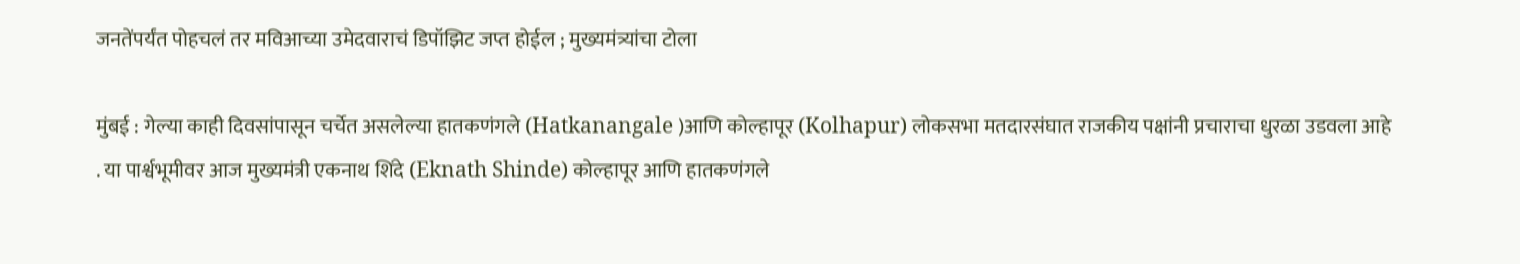जनतेंपर्यंत पोहचलं तर मविआच्या उमेदवाराचं डिपॉझिट जप्त होईल ; मुख्यमंत्र्यांचा टोला

मुंबई : गेल्या काही दिवसांपासून चर्चेत असलेल्या हातकणंगले (Hatkanangale )आणि कोल्हापूर (Kolhapur) लोकसभा मतदारसंघात राजकीय पक्षांनी प्रचाराचा धुरळा उडवला आहे . या पार्श्वभूमीवर आज मुख्यमंत्री एकनाथ शिंदे (Eknath Shinde) कोल्हापूर आणि हातकणंगले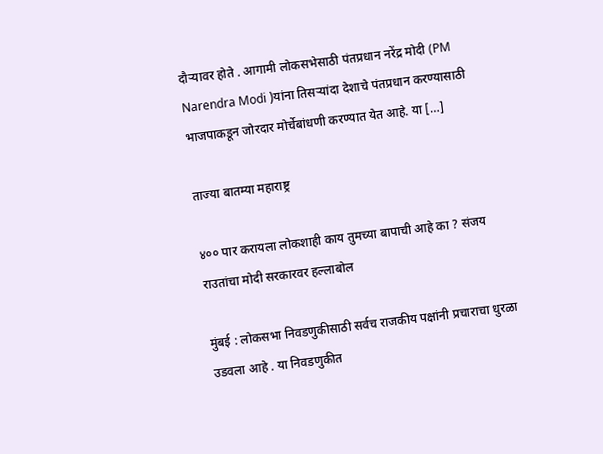दौऱ्यावर होते . आगामी लोकसभेसाठी पंतप्रधान नरेंद्र मोदी (PM Narendra Modi )यांना तिसऱ्यांदा देशाचे पंतप्रधान करण्यासाठी भाजपाकडून जोरदार मोर्चेबांधणी करण्यात येत आहे. या […]

ताज्या बातम्या महाराष्ट्र

४०० पार करायला लोकशाही काय तुमच्या बापाची आहे का ? संजय राउतांचा मोदी सरकारवर हल्लाबोल

मुंबई : लोकसभा निवडणुकीसाठी सर्वच राजकीय पक्षांनी प्रचाराचा धुरळा उडवला आहे . या निवडणुकीत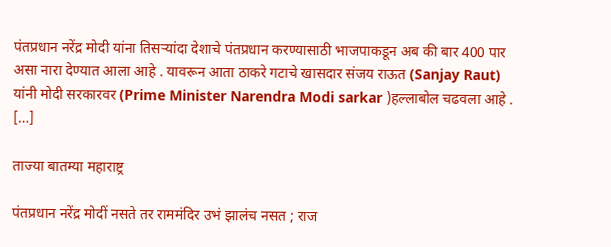पंतप्रधान नरेंद्र मोदी यांना तिसऱ्यांदा देशाचे पंतप्रधान करण्यासाठी भाजपाकडून अब की बार 400 पार असा नारा देण्यात आला आहे . यावरून आता ठाकरे गटाचे खासदार संजय राऊत (Sanjay Raut) यांनी मोदी सरकारवर (Prime Minister Narendra Modi sarkar )हल्लाबोल चढवला आहे . […]

ताज्या बातम्या महाराष्ट्र

पंतप्रधान नरेंद्र मोदीं नसते तर राममंदिर उभं झालंच नसत ; राज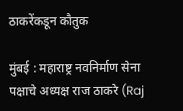ठाकरेंकडून कौतुक

मुंबई : महाराष्ट्र नवनिर्माण सेना पक्षाचे अध्यक्ष राज ठाकरे (Raj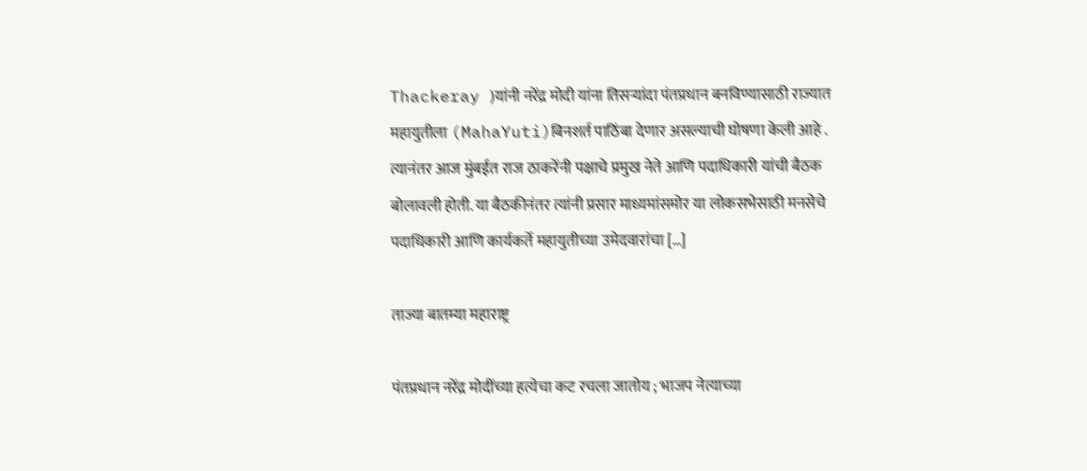Thackeray )यांनी नरेंद्र मोदी यांना तिसऱ्यांदा पंतप्रधान बनविण्यासाठी राज्यात महायुतीला (MahaYuti)बिनशर्त पाठिंबा देणार असल्याची घोषणा केली आहे . त्यानंतर आज मुंबईत राज ठाकरेंनी पक्षाचे प्रमुख नेते आणि पदाधिकारी यांची बैठक बोलावली होती. या बैठकीनंतर त्यांनी प्रसार माध्यमांसमोर या लोकसभेसाठी मनसेचे पदाधिकारी आणि कार्यकर्ते महायुतीच्या उमेदवारांचा […]

ताज्या बातम्या महाराष्ट्र

पंतप्रधान नरेंद्र मोदींच्या हत्येचा कट रचला जातोय ; भाजप नेत्याच्या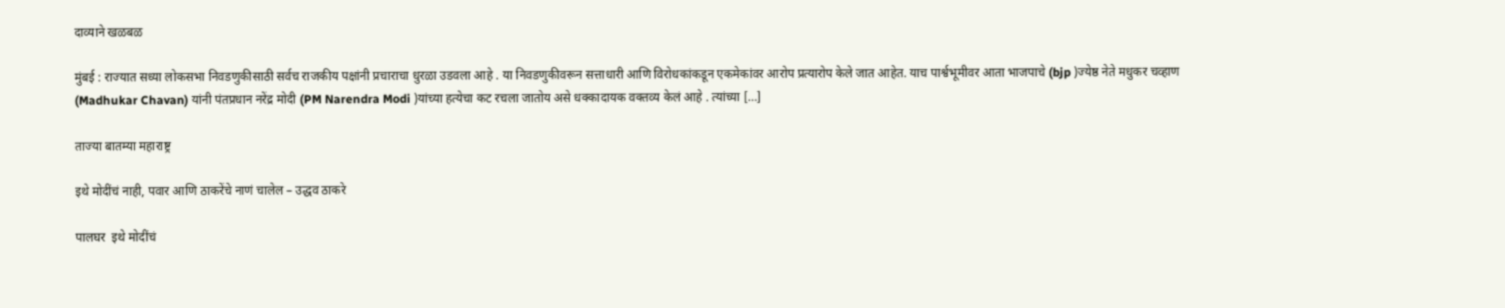दाव्याने खळबळ

मुंबई : राज्यात सध्या लोकसभा निवडणुकीसाठी सर्वच राजकीय पक्षांनी प्रचाराचा धुरळा उडवला आहे . या निवडणुकीवरून सत्ताधारी आणि विरोधकांकडून एकमेकांवर आरोप प्रत्यारोप केले जात आहेत. याच पार्श्वभूमीवर आता भाजपाचे (bjp )ज्येष्ठ नेते मधुकर चव्हाण (Madhukar Chavan) यांनी पंतप्रधान नरेंद्र मोदी (PM Narendra Modi )यांच्या हत्येचा कट रचला जातोय असे धक्कादायक वक्तव्य केलं आहे . त्यांच्या […]

ताज्या बातम्या महाराष्ट्र

इथे मोदींचं नाही, पवार आणि ठाकरेंचे नाणं चालेल – उद्धव ठाकरे

पालघर  इथे मोदींचं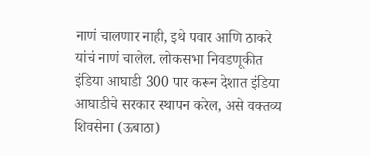नाणं चालणार नाही, इथे पवार आणि ठाकरे यांचं नाणं चालेल. लोकसभा निवडणूकीत इंडिया आघाडी 300 पार करून देशात इंडिया आघाडीचे सरकार स्थापन करेल, असे वक्तव्य शिवसेना (ऊबाठा)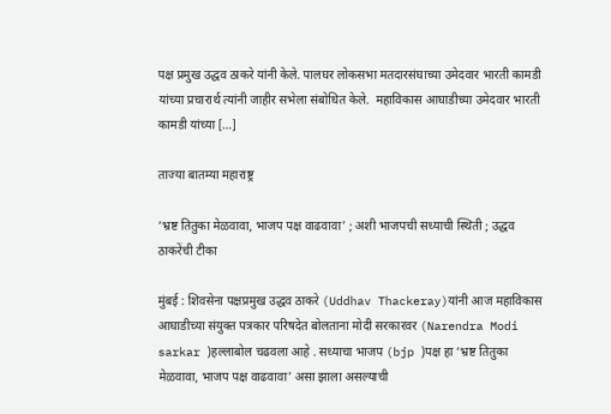पक्ष प्रमुख उद्धव ठाकरे यांनी केले. पालघर लोकसभा मतदारसंघाच्या उमेदवार भारती कामडी यांच्या प्रचारार्थ त्यांनी जाहीर सभेला संबोधित केले.  महाविकास आघाडीच्या उमेदवार भारती कामडी यांच्या […]

ताज्या बातम्या महाराष्ट्र

‘भ्रष्ट तितुका मेळवावा, भाजप पक्ष वाढवावा’ ; अशी भाजपची सध्याची स्थिती ; उद्धव ठाकरेंची टीका

मुंबई : शिवसेना पक्षप्रमुख उद्धव ठाकरे (Uddhav Thackeray)यांनी आज महाविकास आघाडीच्या संयुक्त पत्रकार परिषदेत बोलताना मोदी सरकारवर (Narendra Modi sarkar )हल्लाबोल चढवला आहे . सध्याचा भाजप (bjp )पक्ष हा ‘भ्रष्ट तितुका मेळवावा, भाजप पक्ष वाढवावा’ असा झाला असल्याची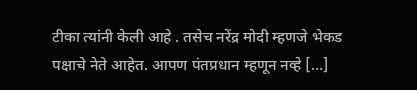टीका त्यांनी केली आहे . तसेच नरेंद्र मोदी म्हणजे भेकड पक्षाचे नेते आहेत. आपण पंतप्रधान म्हणून नव्हे […]